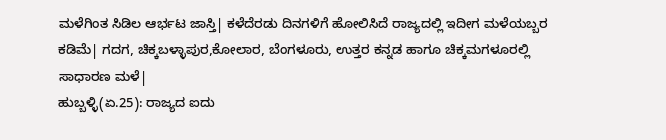ಮಳೆಗಿಂತ ಸಿಡಿಲ ಆರ್ಭಟ ಜಾಸ್ತಿ| ಕಳೆದೆರಡು ದಿನಗಳಿಗೆ ಹೋಲಿಸಿದೆ ರಾಜ್ಯದಲ್ಲಿ ಇದೀಗ ಮಳೆಯಬ್ಬರ ಕಡಿಮೆ| ಗದಗ, ಚಿಕ್ಕಬಳ್ಳಾಪುರ,ಕೋಲಾರ, ಬೆಂಗಳೂರು, ಉತ್ತರ ಕನ್ನಡ ಹಾಗೂ ಚಿಕ್ಕಮಗಳೂರಲ್ಲಿ ಸಾಧಾರಣ ಮಳೆ|
ಹುಬ್ಬಳ್ಳಿ(ಏ.25): ರಾಜ್ಯದ ಐದು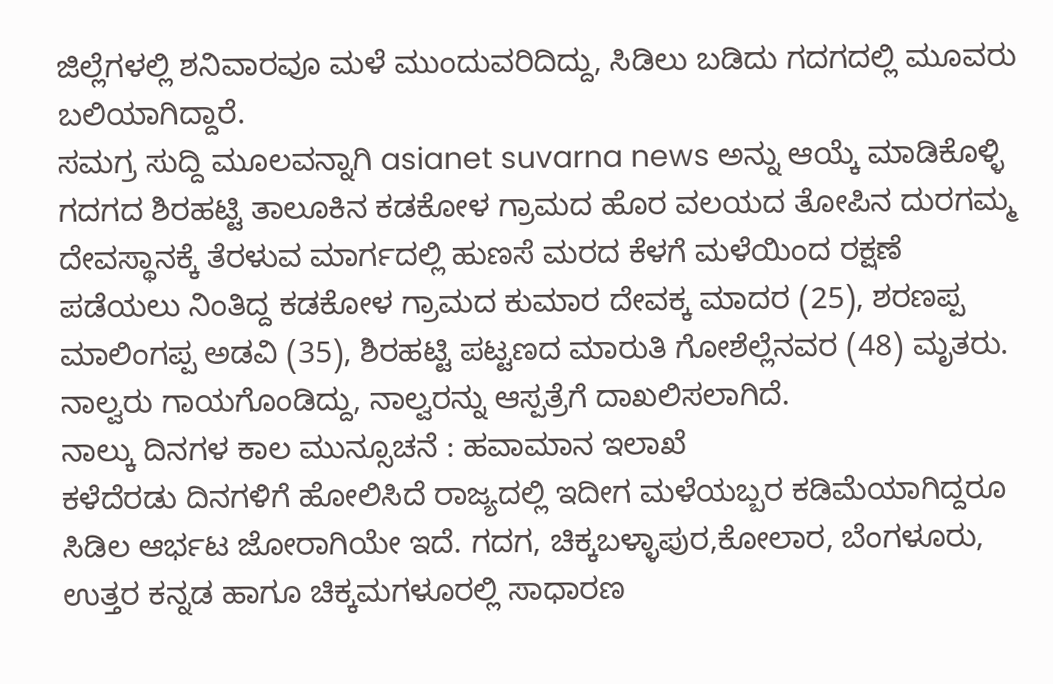ಜಿಲ್ಲೆಗಳಲ್ಲಿ ಶನಿವಾರವೂ ಮಳೆ ಮುಂದುವರಿದಿದ್ದು, ಸಿಡಿಲು ಬಡಿದು ಗದಗದಲ್ಲಿ ಮೂವರು ಬಲಿಯಾಗಿದ್ದಾರೆ.
ಸಮಗ್ರ ಸುದ್ದಿ ಮೂಲವನ್ನಾಗಿ asianet suvarna news ಅನ್ನು ಆಯ್ಕೆ ಮಾಡಿಕೊಳ್ಳಿ
ಗದಗದ ಶಿರಹಟ್ಟಿ ತಾಲೂಕಿನ ಕಡಕೋಳ ಗ್ರಾಮದ ಹೊರ ವಲಯದ ತೋಪಿನ ದುರಗಮ್ಮ ದೇವಸ್ಥಾನಕ್ಕೆ ತೆರಳುವ ಮಾರ್ಗದಲ್ಲಿ ಹುಣಸೆ ಮರದ ಕೆಳಗೆ ಮಳೆಯಿಂದ ರಕ್ಷಣೆ ಪಡೆಯಲು ನಿಂತಿದ್ದ ಕಡಕೋಳ ಗ್ರಾಮದ ಕುಮಾರ ದೇವಕ್ಕ ಮಾದರ (25), ಶರಣಪ್ಪ ಮಾಲಿಂಗಪ್ಪ ಅಡವಿ (35), ಶಿರಹಟ್ಟಿ ಪಟ್ಟಣದ ಮಾರುತಿ ಗೋಶೆಲ್ಲೆನವರ (48) ಮೃತರು. ನಾಲ್ವರು ಗಾಯಗೊಂಡಿದ್ದು, ನಾಲ್ವರನ್ನು ಆಸ್ಪತ್ರೆಗೆ ದಾಖಲಿಸಲಾಗಿದೆ.
ನಾಲ್ಕು ದಿನಗಳ ಕಾಲ ಮುನ್ಸೂಚನೆ : ಹವಾಮಾನ ಇಲಾಖೆ
ಕಳೆದೆರಡು ದಿನಗಳಿಗೆ ಹೋಲಿಸಿದೆ ರಾಜ್ಯದಲ್ಲಿ ಇದೀಗ ಮಳೆಯಬ್ಬರ ಕಡಿಮೆಯಾಗಿದ್ದರೂ ಸಿಡಿಲ ಆರ್ಭಟ ಜೋರಾಗಿಯೇ ಇದೆ. ಗದಗ, ಚಿಕ್ಕಬಳ್ಳಾಪುರ,ಕೋಲಾರ, ಬೆಂಗಳೂರು, ಉತ್ತರ ಕನ್ನಡ ಹಾಗೂ ಚಿಕ್ಕಮಗಳೂರಲ್ಲಿ ಸಾಧಾರಣ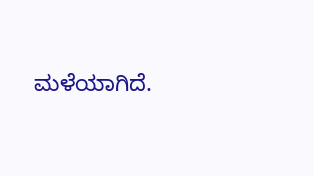ಮಳೆಯಾಗಿದೆ.